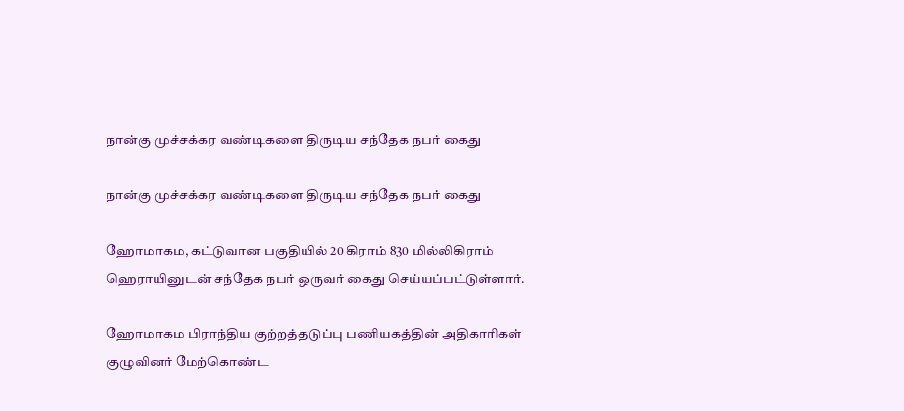நான்கு முச்சக்கர வண்டிகளை திருடிய சந்தேக நபர் கைது

நான்கு முச்சக்கர வண்டிகளை திருடிய சந்தேக நபர் கைது

ஹோமாகம, கட்டுவான பகுதியில் 20 கிராம் 830 மில்லிகிராம் ஹெராயினுடன் சந்தேக நபர் ஒருவர் கைது செய்யப்பட்டுள்ளார்.

ஹோமாகம பிராந்திய குற்றத்தடுப்பு பணியகத்தின் அதிகாரிகள் குழுவினர் மேற்கொண்ட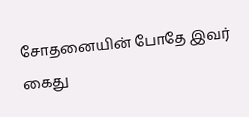சோதனையின் போதே இவர் கைது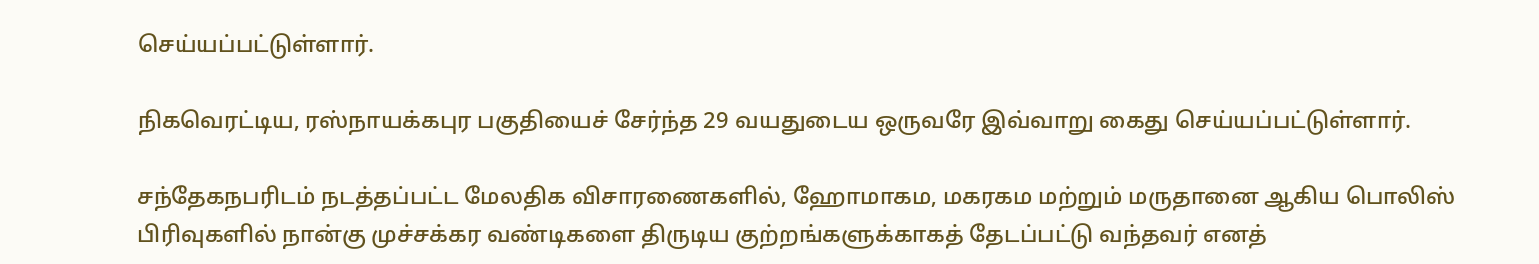செய்யப்பட்டுள்ளார்.

நிகவெரட்டிய, ரஸ்நாயக்கபுர பகுதியைச் சேர்ந்த 29 வயதுடைய ஒருவரே இவ்வாறு கைது செய்யப்பட்டுள்ளார்.

சந்தேகநபரிடம் நடத்தப்பட்ட மேலதிக விசாரணைகளில், ஹோமாகம, மகரகம மற்றும் மருதானை ஆகிய பொலிஸ் பிரிவுகளில் நான்கு முச்சக்கர வண்டிகளை திருடிய குற்றங்களுக்காகத் தேடப்பட்டு வந்தவர் எனத்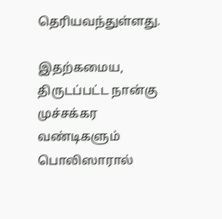தெரியவந்துள்ளது.

இதற்கமைய, திருடப்பட்ட நான்கு முச்சக்கர வண்டிகளும் பொலிஸாரால்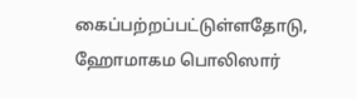கைப்பற்றப்பட்டுள்ளதோடு, ஹோமாகம பொலிஸார்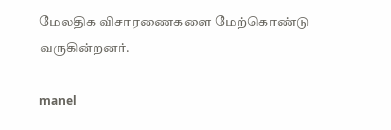மேலதிக விசாரணைகளை மேற்கொண்டு வருகின்றனர்.

manel